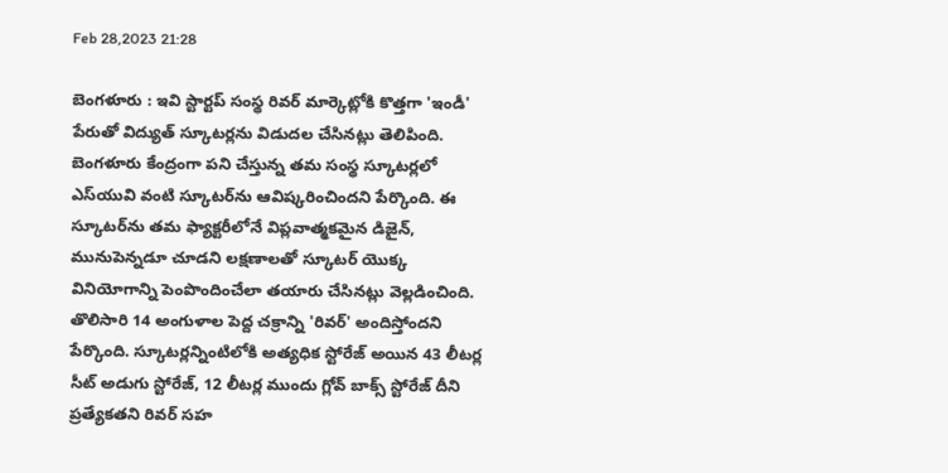Feb 28,2023 21:28

బెంగళూరు : ఇవి స్టార్టప్‌ సంస్థ రివర్‌ మార్కెట్లోకి కొత్తగా 'ఇండీ' పేరుతో విద్యుత్‌ స్కూటర్లను విడుదల చేసినట్లు తెలిపింది. బెంగళూరు కేంద్రంగా పని చేస్తున్న తమ సంస్థ స్కూటర్లలో ఎస్‌యువి వంటి స్కూటర్‌ను ఆవిష్కరించిందని పేర్కొంది. ఈ స్కూటర్‌ను తమ ఫ్యాక్టరీలోనే విప్లవాత్మకమైన డిజైన్‌, మునుపెన్నడూ చూడని లక్షణాలతో స్కూటర్‌ యొక్క వినియోగాన్ని పెంపొందించేలా తయారు చేసినట్లు వెల్లడించింది. తొలిసారి 14 అంగుళాల పెద్ద చక్రాన్ని 'రివర్‌' అందిస్తోందని పేర్కొంది. స్కూటర్లన్నింటిలోకి అత్యధిక స్టోరేజ్‌ అయిన 43 లీటర్ల సీట్‌ అడుగు స్టోరేజ్‌, 12 లీటర్ల ముందు గ్లోవ్‌ బాక్స్‌ స్టోరేజ్‌ దీని ప్రత్యేకతని రివర్‌ సహ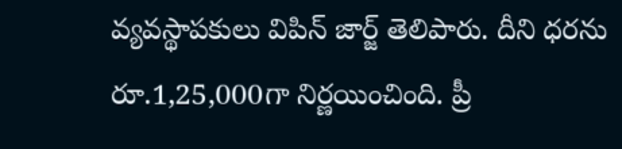వ్యవస్థాపకులు విపిన్‌ జార్జ్‌ తెలిపారు. దీని ధరను రూ.1,25,000గా నిర్ణయించింది. ప్రీ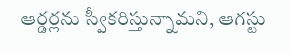ఆర్డర్లను స్వీకరిస్తున్నామని, ఆగస్టు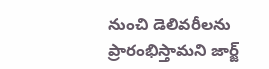నుంచి డెలివరీలను ప్రారంభిస్తామని జార్జ్‌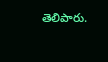తెలిపారు.